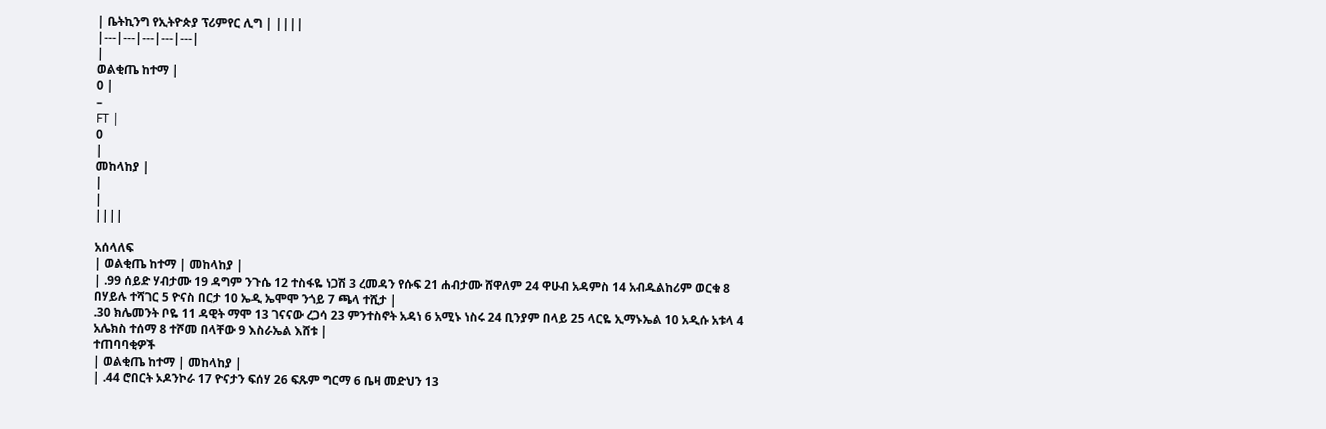| ቤትኪንግ የኢትዮጵያ ፕሪምየር ሊግ | ||||
|---|---|---|---|---|
|
ወልቂጤ ከተማ |
0 |
–
FT |
0
|
መከላከያ |
|
|
||||

አሰላለፍ
| ወልቂጤ ከተማ | መከላከያ |
| .99 ሰይድ ሃብታሙ 19 ዳግም ንጉሴ 12 ተስፋዬ ነጋሽ 3 ረመዳን የሱፍ 21 ሐብታሙ ሸዋለም 24 ዋሁብ አዳምስ 14 አብዱልከሪም ወርቁ 8 በሃይሉ ተሻገር 5 ዮናስ በርታ 10 ኤዲ ኤሞሞ ንጎይ 7 ጫላ ተሺታ |
.30 ክሌመንት ቦዬ 11 ዳዊት ማሞ 13 ገናናው ረጋሳ 23 ምንተስኖት አዳነ 6 አሚኑ ነስሩ 24 ቢንያም በላይ 25 ላርዬ ኢማኑኤል 10 አዲሱ አቱላ 4 አሌክስ ተሰማ 8 ተሾመ በላቸው 9 እስራኤል እሸቱ |
ተጠባባቂዎች
| ወልቂጤ ከተማ | መከላከያ |
| .44 ሮበርት ኦዶንኮራ 17 ዮናታን ፍሰሃ 26 ፍጹም ግርማ 6 ቤዛ መድህን 13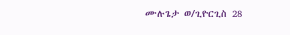ሙሉጌታ ወ/ጊዮርጊስ 28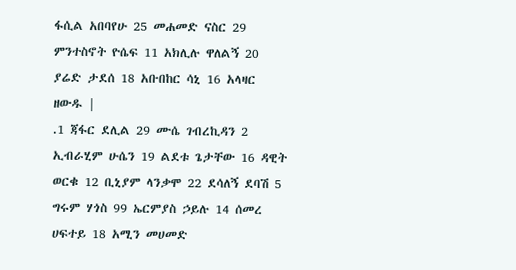ፋሲል አበባየሁ 25 መሐመድ ናስር 29 ምንተስኖት ዮሴፍ 11 አክሊሉ ዋለልኝ 20 ያሬድ ታደሰ 18 አቡበከር ሳኒ 16 አላዛር ዘውዱ |
.1 ጃፋር ደሊል 29 ሙሴ ገብረኪዳን 2 ኢብራሂም ሁሴን 19 ልደቱ ጌታቸው 16 ዳዊት ወርቁ 12 ቢኒያም ላንቃሞ 22 ደሳለኝ ደባሽ 5 ግሩም ሃጎስ 99 ኤርምያስ ኃይሉ 14 ሰመረ ሀፍተይ 18 አሚን መሀመድ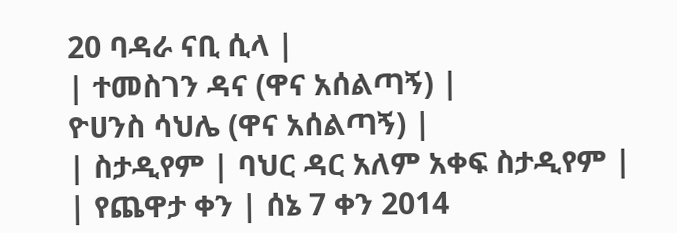20 ባዳራ ናቢ ሲላ |
| ተመስገን ዳና (ዋና አሰልጣኝ) |
ዮሀንስ ሳህሌ (ዋና አሰልጣኝ) |
| ስታዲየም | ባህር ዳር አለም አቀፍ ስታዲየም |
| የጨዋታ ቀን | ሰኔ 7 ቀን 2014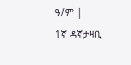ዓ/ም |
1ኛ ዳኛታዛቢ